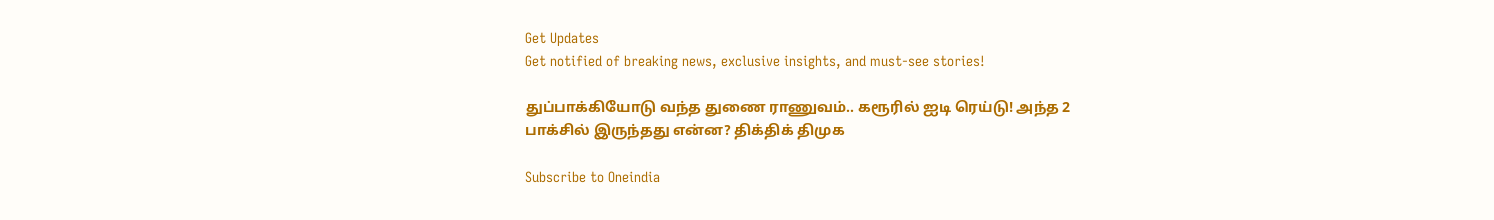Get Updates
Get notified of breaking news, exclusive insights, and must-see stories!

துப்பாக்கியோடு வந்த துணை ராணுவம்.. கரூரில் ஐடி ரெய்டு! அந்த 2 பாக்சில் இருந்தது என்ன? திக்திக் திமுக

Subscribe to Oneindia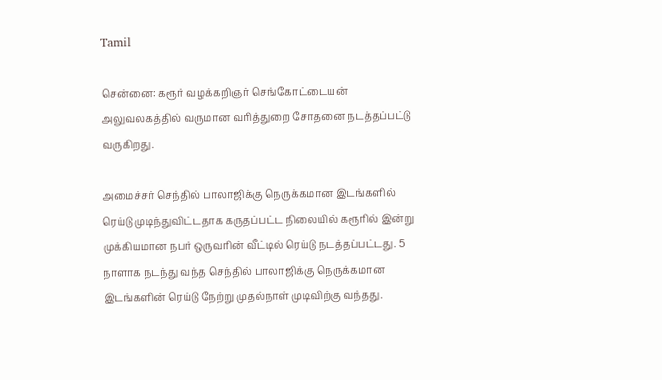Tamil

சென்னை: கரூர் வழக்கறிஞர் செங்கோட்டையன் அலுவலகத்தில் வருமான வரித்துறை சோதனை நடத்தப்பட்டு வருகிறது.

அமைச்சர் செந்தில் பாலாஜிக்கு நெருக்கமான இடங்களில் ரெய்டு முடிந்துவிட்டதாக கருதப்பட்ட நிலையில் கரூரில் இன்று முக்கியமான நபர் ஒருவரின் வீட்டில் ரெய்டு நடத்தப்பட்டது. 5 நாளாக நடந்து வந்த செந்தில் பாலாஜிக்கு நெருக்கமான இடங்களின் ரெய்டு நேற்று முதல்நாள் முடிவிற்கு வந்தது.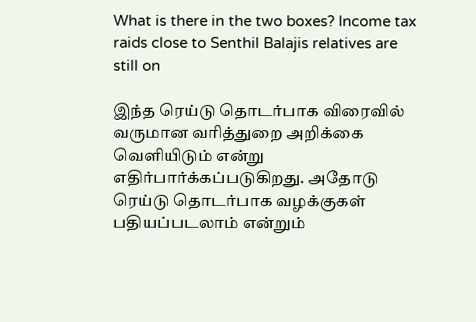What is there in the two boxes? Income tax raids close to Senthil Balajis relatives are still on

இந்த ரெய்டு தொடர்பாக விரைவில் வருமான வரித்துறை அறிக்கை வெளியிடும் என்று எதிர்பார்க்கப்படுகிறது. அதோடு ரெய்டு தொடர்பாக வழக்குகள் பதியப்படலாம் என்றும்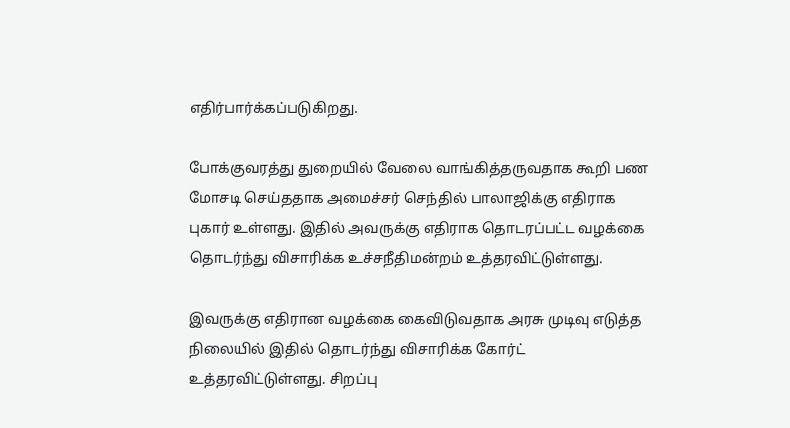எதிர்பார்க்கப்படுகிறது.

போக்குவரத்து துறையில் வேலை வாங்கித்தருவதாக கூறி பண மோசடி செய்ததாக அமைச்சர் செந்தில் பாலாஜிக்கு எதிராக புகார் உள்ளது. இதில் அவருக்கு எதிராக தொடரப்பட்ட வழக்கை தொடர்ந்து விசாரிக்க உச்சநீதிமன்றம் உத்தரவிட்டுள்ளது.

இவருக்கு எதிரான வழக்கை கைவிடுவதாக அரசு முடிவு எடுத்த நிலையில் இதில் தொடர்ந்து விசாரிக்க கோர்ட் உத்தரவிட்டுள்ளது. சிறப்பு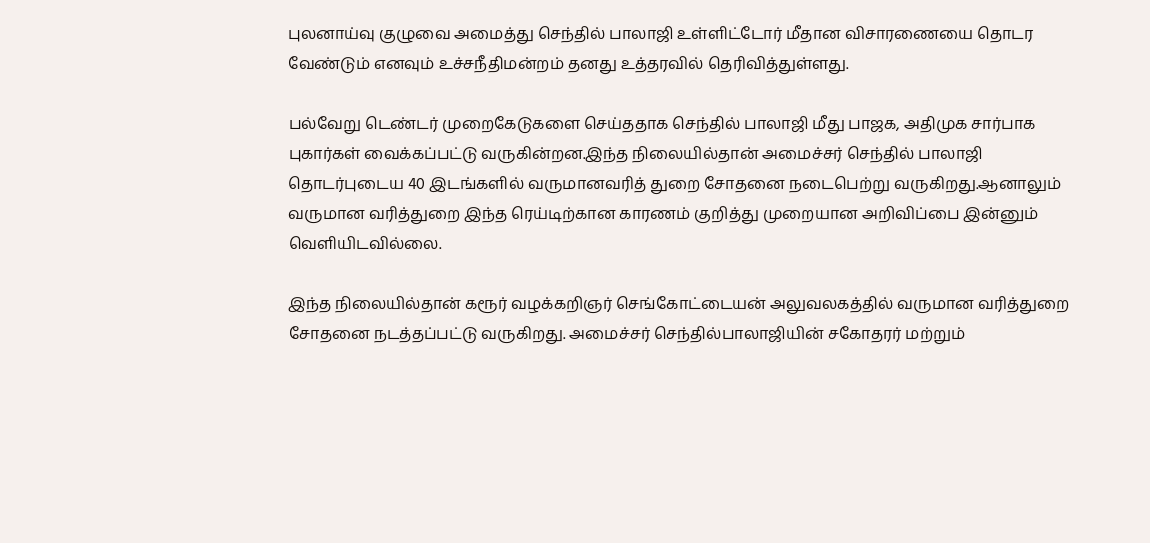புலனாய்வு குழுவை அமைத்து செந்தில் பாலாஜி உள்ளிட்டோர் மீதான விசாரணையை தொடர வேண்டும் எனவும் உச்சநீதிமன்றம் தனது உத்தரவில் தெரிவித்துள்ளது.

பல்வேறு டெண்டர் முறைகேடுகளை செய்ததாக செந்தில் பாலாஜி மீது பாஜக, அதிமுக சார்பாக புகார்கள் வைக்கப்பட்டு வருகின்றன.இந்த நிலையில்தான் அமைச்சர் செந்தில் பாலாஜி தொடர்புடைய 40 இடங்களில் வருமானவரித் துறை சோதனை நடைபெற்று வருகிறது.ஆனாலும் வருமான வரித்துறை இந்த ரெய்டிற்கான காரணம் குறித்து முறையான அறிவிப்பை இன்னும் வெளியிடவில்லை.

இந்த நிலையில்தான் கரூர் வழக்கறிஞர் செங்கோட்டையன் அலுவலகத்தில் வருமான வரித்துறை சோதனை நடத்தப்பட்டு வருகிறது. அமைச்சர் செந்தில்பாலாஜியின் சகோதரர் மற்றும்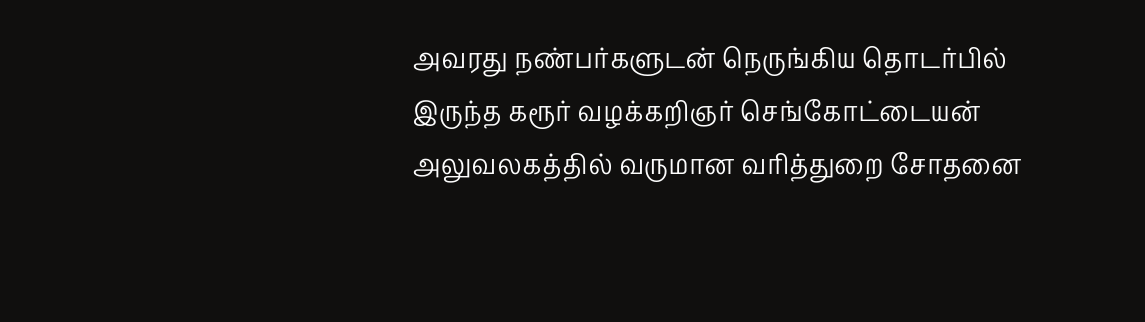அவரது நண்பர்களுடன் நெருங்கிய தொடர்பில் இருந்த கரூர் வழக்கறிஞர் செங்கோட்டையன் அலுவலகத்தில் வருமான வரித்துறை சோதனை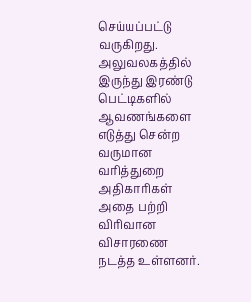செய்யப்பட்டு வருகிறது. அலுவலகத்தில் இருந்து இரண்டு பெட்டிகளில் ஆவணங்களை எடுத்து சென்ற வருமான வரித்துறை அதிகாரிகள் அதை பற்றி விரிவான விசாரணை நடத்த உள்ளனர்.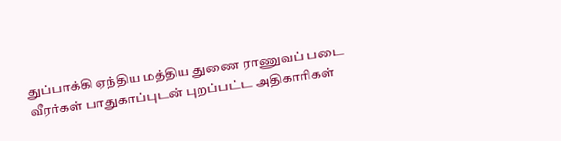துப்பாக்கி ஏந்திய மத்திய துணை ராணுவப் படை வீரர்கள் பாதுகாப்புடன் புறப்பட்ட அதிகாரிகள்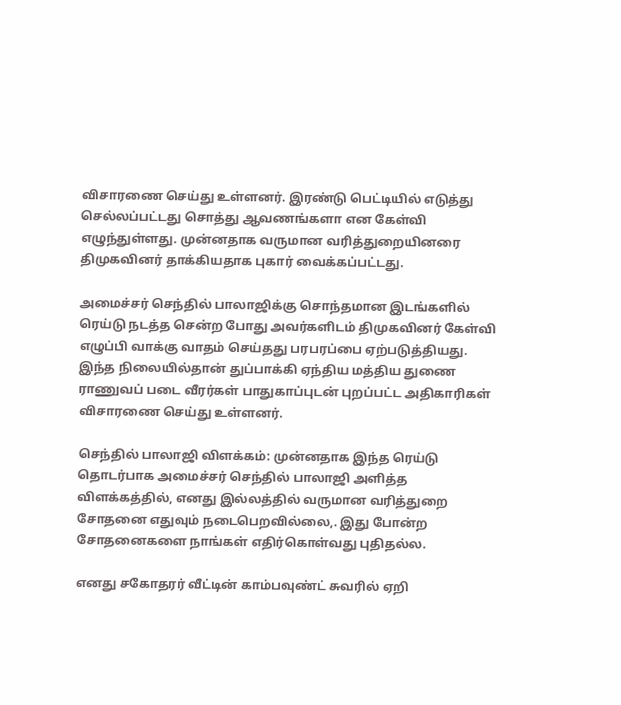விசாரணை செய்து உள்ளனர். இரண்டு பெட்டியில் எடுத்து செல்லப்பட்டது சொத்து ஆவணங்களா என கேள்வி எழுந்துள்ளது. முன்னதாக வருமான வரித்துறையினரை திமுகவினர் தாக்கியதாக புகார் வைக்கப்பட்டது.

அமைச்சர் செந்தில் பாலாஜிக்கு சொந்தமான இடங்களில் ரெய்டு நடத்த சென்ற போது அவர்களிடம் திமுகவினர் கேள்வி எழுப்பி வாக்கு வாதம் செய்தது பரபரப்பை ஏற்படுத்தியது. இந்த நிலையில்தான் துப்பாக்கி ஏந்திய மத்திய துணை ராணுவப் படை வீரர்கள் பாதுகாப்புடன் புறப்பட்ட அதிகாரிகள் விசாரணை செய்து உள்ளனர்.

செந்தில் பாலாஜி விளக்கம்: முன்னதாக இந்த ரெய்டு தொடர்பாக அமைச்சர் செந்தில் பாலாஜி அளித்த விளக்கத்தில், எனது இல்லத்தில் வருமான வரித்துறை சோதனை எதுவும் நடைபெறவில்லை,. இது போன்ற சோதனைகளை நாங்கள் எதிர்கொள்வது புதிதல்ல.

எனது சகோதரர் வீட்டின் காம்பவுண்ட் சுவரில் ஏறி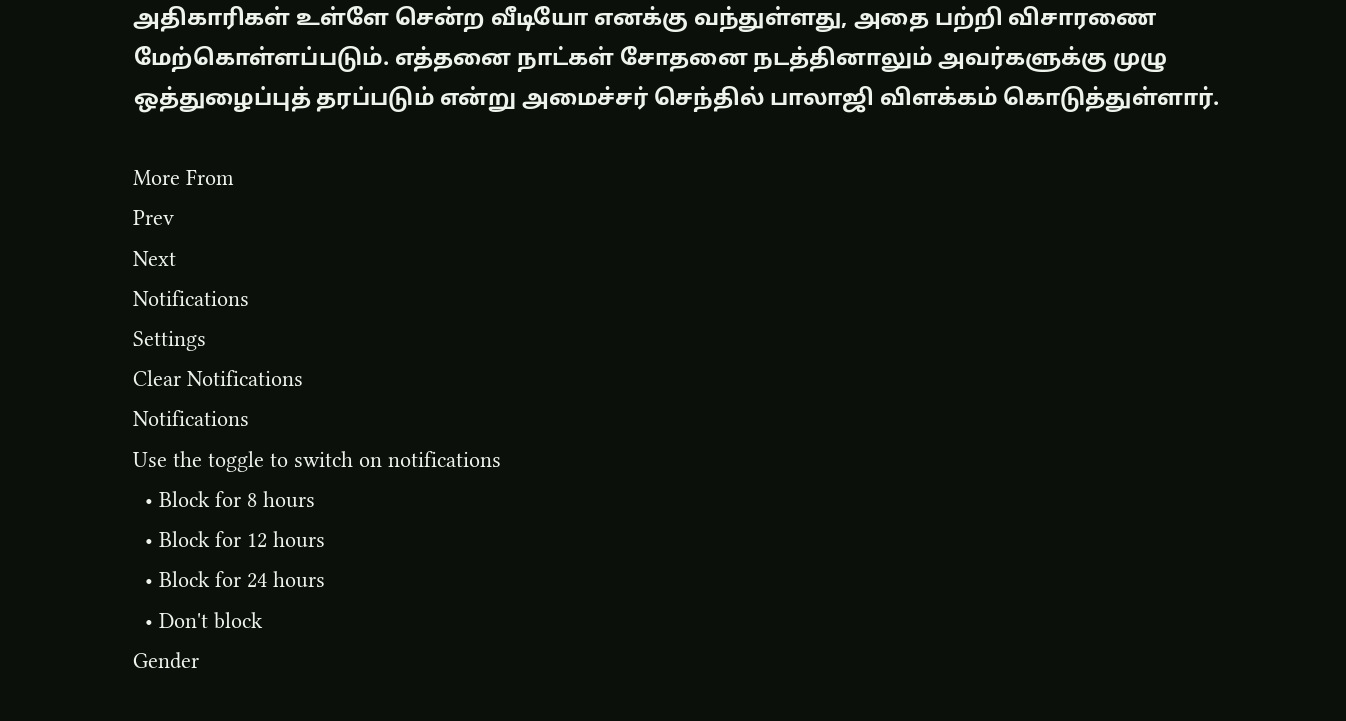அதிகாரிகள் உள்ளே சென்ற வீடியோ எனக்கு வந்துள்ளது, அதை பற்றி விசாரணை மேற்கொள்ளப்படும். எத்தனை நாட்கள் சோதனை நடத்தினாலும் அவர்களுக்கு முழு ஒத்துழைப்புத் தரப்படும் என்று அமைச்சர் செந்தில் பாலாஜி விளக்கம் கொடுத்துள்ளார்.

More From
Prev
Next
Notifications
Settings
Clear Notifications
Notifications
Use the toggle to switch on notifications
  • Block for 8 hours
  • Block for 12 hours
  • Block for 24 hours
  • Don't block
Gender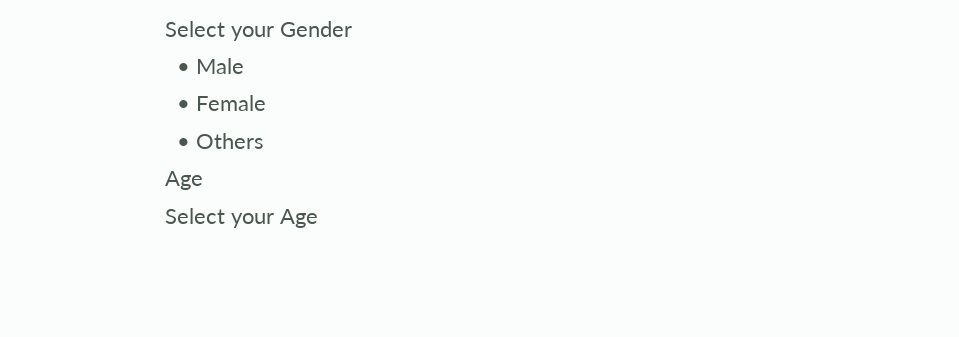Select your Gender
  • Male
  • Female
  • Others
Age
Select your Age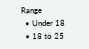Range
  • Under 18
  • 18 to 25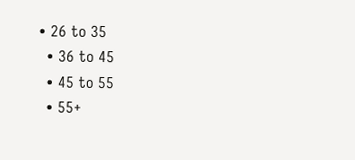• 26 to 35
  • 36 to 45
  • 45 to 55
  • 55+